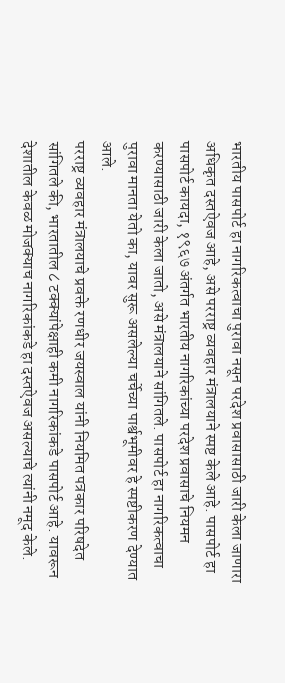भारतीय पासपोर्ट हा नागरिकत्वाचा पुरावा नसून परदेश प्रवासासाठी जारी केला जाणारा अधिकृत दस्तऐवज आहे, असे परराष्ट्र व्यवहार मंत्रालयाने स्पष्ट केले आहे. पासपोर्ट हा पासपोर्ट कायदा, १९६७ अंतर्गत भारतीय नागरिकांच्या परदेश प्रवासाचे नियमन करण्यासाठी जारी केला जातो, असे मंत्रालयाने सांगितले. पासपोर्ट हा नागरिकत्वाचा पुरावा मानता येतो का, यावर सुरू असलेल्या चर्चेच्या पार्श्वभूमीवर हे स्पष्टीकरण देण्यात आले.
परराष्ट्र व्यवहार मंत्रालयाचे प्रवक्ते रणधीर जयस्वाल यांनी नियमित पत्रकार परिषदेत सांगितले की, भारतातील ८ टक्क्यांपेक्षाही कमी नागरिकांकडे पासपोर्ट आहे. यावरून देशातील केवळ मोजक्याच नागरिकांकडे हा दस्तऐवज असल्याचे त्यांनी नमूद केले.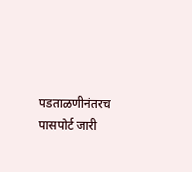पडताळणीनंतरच पासपोर्ट जारी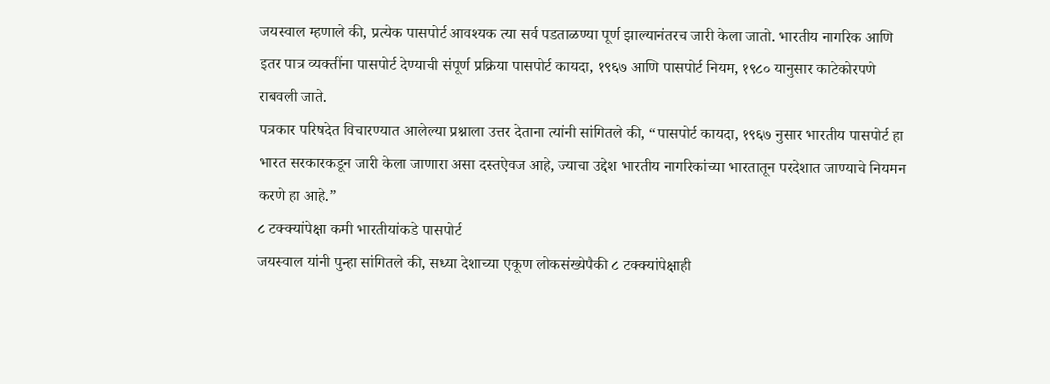जयस्वाल म्हणाले की, प्रत्येक पासपोर्ट आवश्यक त्या सर्व पडताळण्या पूर्ण झाल्यानंतरच जारी केला जातो. भारतीय नागरिक आणि इतर पात्र व्यक्तींना पासपोर्ट देण्याची संपूर्ण प्रक्रिया पासपोर्ट कायदा, १९६७ आणि पासपोर्ट नियम, १९८० यानुसार काटेकोरपणे राबवली जाते.
पत्रकार परिषदेत विचारण्यात आलेल्या प्रश्नाला उत्तर देताना त्यांनी सांगितले की, “पासपोर्ट कायदा, १९६७ नुसार भारतीय पासपोर्ट हा भारत सरकारकडून जारी केला जाणारा असा दस्तऐवज आहे, ज्याचा उद्देश भारतीय नागरिकांच्या भारतातून परदेशात जाण्याचे नियमन करणे हा आहे.”
८ टक्क्यांपेक्षा कमी भारतीयांकडे पासपोर्ट
जयस्वाल यांनी पुन्हा सांगितले की, सध्या देशाच्या एकूण लोकसंख्येपैकी ८ टक्क्यांपेक्षाही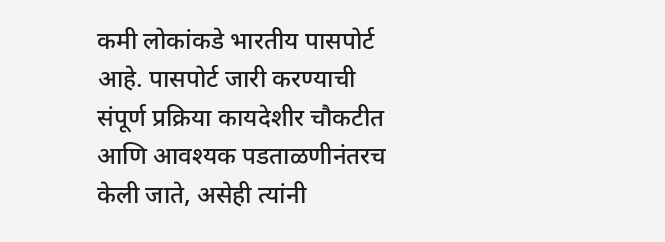कमी लोकांकडे भारतीय पासपोर्ट आहे. पासपोर्ट जारी करण्याची संपूर्ण प्रक्रिया कायदेशीर चौकटीत आणि आवश्यक पडताळणीनंतरच केली जाते, असेही त्यांनी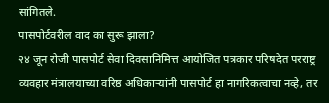सांगितले.
पासपोर्टवरील वाद का सुरू झाला?
२४ जून रोजी पासपोर्ट सेवा दिवसानिमित्त आयोजित पत्रकार परिषदेत परराष्ट्र व्यवहार मंत्रालयाच्या वरिष्ठ अधिकाऱ्यांनी पासपोर्ट हा नागरिकत्वाचा नव्हे, तर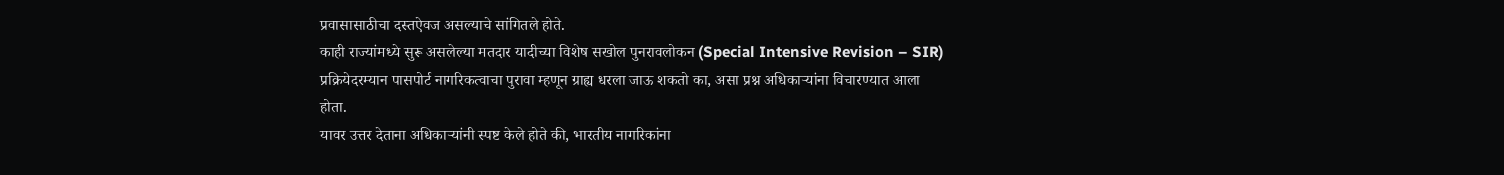प्रवासासाठीचा दस्तऐवज असल्याचे सांगितले होते.
काही राज्यांमध्ये सुरू असलेल्या मतदार यादीच्या विशेष सखोल पुनरावलोकन (Special Intensive Revision – SIR) प्रक्रियेदरम्यान पासपोर्ट नागरिकत्वाचा पुरावा म्हणून ग्राह्य धरला जाऊ शकतो का, असा प्रश्न अधिकाऱ्यांना विचारण्यात आला होता.
यावर उत्तर देताना अधिकाऱ्यांनी स्पष्ट केले होते की, भारतीय नागरिकांना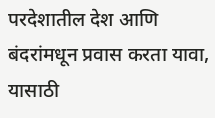परदेशातील देश आणि बंदरांमधून प्रवास करता यावा, यासाठी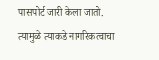पासपोर्ट जारी केला जातो. त्यामुळे त्याकडे नागरिकत्वाचा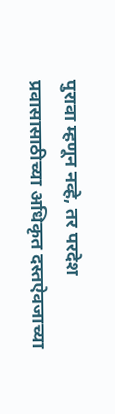पुरावा म्हणून नव्हे, तर परदेश प्रवासासाठीच्या अधिकृत दस्तऐवजाच्या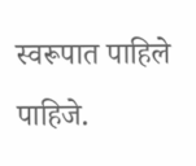स्वरूपात पाहिले पाहिजे.